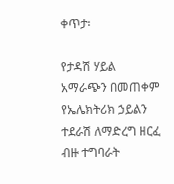ቀጥታ፡

የታዳሽ ሃይል አማራጭን በመጠቀም የኤሌክትሪክ ኃይልን ተደራሽ ለማድረግ ዘርፈ ብዙ ተግባራት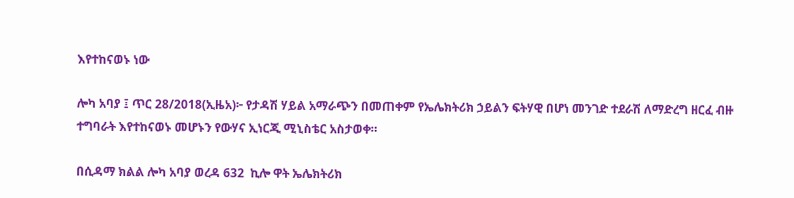እየተከናወኑ ነው

ሎካ አባያ ፤ ጥር 28/2018(ኢዜአ)፦ የታዳሽ ሃይል አማራጭን በመጠቀም የኤሌክትሪክ ኃይልን ፍትሃዊ በሆነ መንገድ ተደራሽ ለማድረግ ዘርፈ ብዙ ተግባራት እየተከናወኑ መሆኑን የውሃና ኢነርጂ ሚኒስቴር አስታወቀ።

በሲዳማ ክልል ሎካ አባያ ወረዳ 632  ኪሎ ዋት ኤሌክትሪክ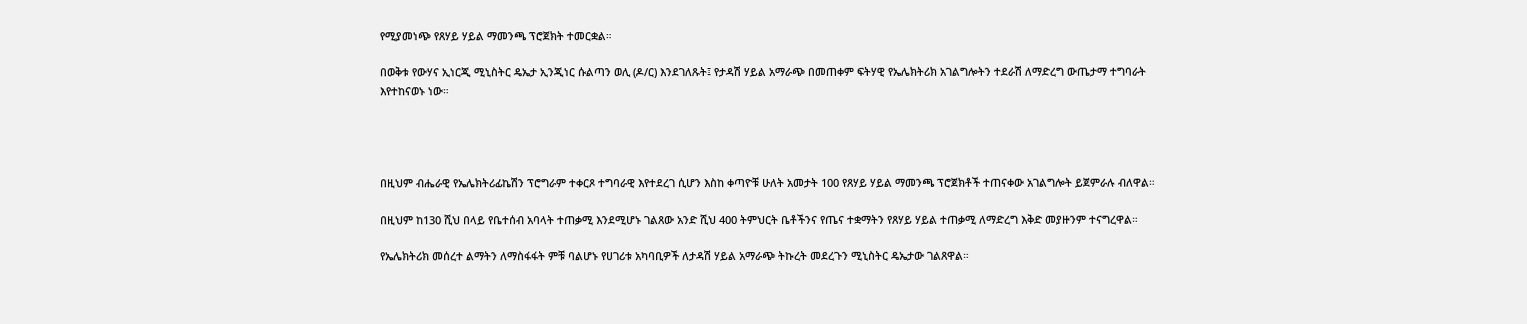የሚያመነጭ የጸሃይ ሃይል ማመንጫ ፕሮጀክት ተመርቋል።

በወቅቱ የውሃና ኢነርጂ ሚኒስትር ዴኤታ ኢንጂነር ሱልጣን ወሊ (ዶ/ር) እንደገለጹት፤ የታዳሽ ሃይል አማራጭ በመጠቀም ፍትሃዊ የኤሌክትሪክ አገልግሎትን ተደራሽ ለማድረግ ውጤታማ ተግባራት እየተከናወኑ ነው።




በዚህም ብሔራዊ የኤሌክትሪፊኬሽን ፕሮግራም ተቀርጾ ተግባራዊ እየተደረገ ሲሆን እስከ ቀጣዮቹ ሁለት አመታት 100 የጸሃይ ሃይል ማመንጫ ፕሮጀክቶች ተጠናቀው አገልግሎት ይጀምራሉ ብለዋል።

በዚህም ከ130 ሺህ በላይ የቤተሰብ አባላት ተጠቃሚ እንደሚሆኑ ገልጸው አንድ ሺህ 400 ትምህርት ቤቶችንና የጤና ተቋማትን የጸሃይ ሃይል ተጠቃሚ ለማድረግ እቅድ መያዙንም ተናግረዋል።

የኤሌክትሪክ መሰረተ ልማትን ለማስፋፋት ምቹ ባልሆኑ የሀገሪቱ አካባቢዎች ለታዳሽ ሃይል አማራጭ ትኩረት መደረጉን ሚኒስትር ዴኤታው ገልጸዋል።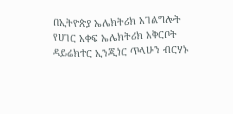በኢትዮጵያ ኤሌክትሪክ አገልግሎት የሀገር አቀፍ ኤሌክትሪክ አቅርቦት ዳይሬክተር ኢንጂነር ጥላሁን ብርሃኑ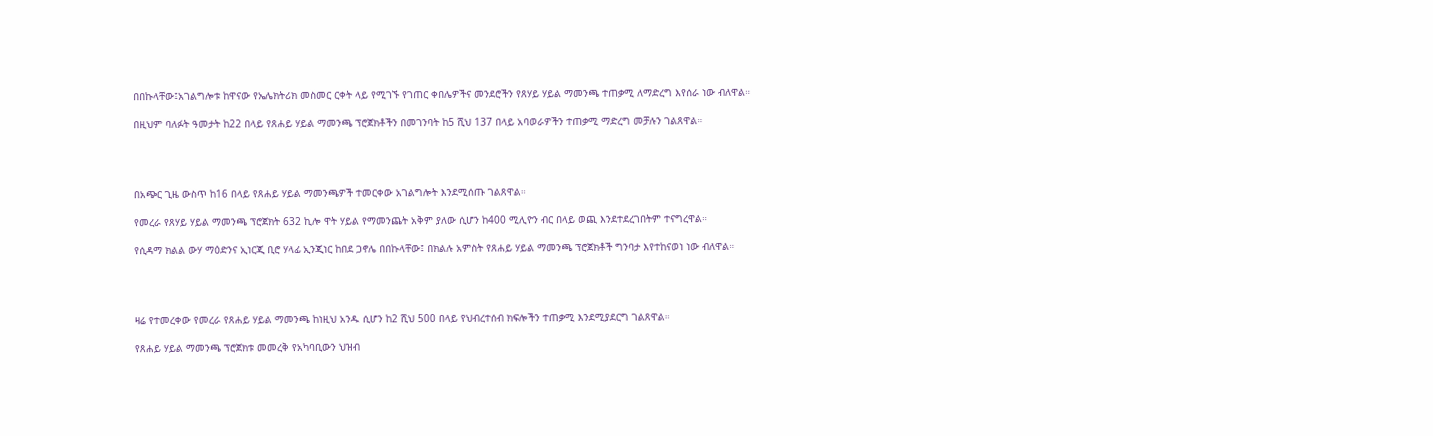በበኩላቸው፤አገልግሎቱ ከዋናው የኤሌክትሪክ መስመር ርቀት ላይ የሚገኙ የገጠር ቀበሌዎችና መንደሮችን የጸሃይ ሃይል ማመንጫ ተጠቃሚ ለማድረግ እየሰራ ነው ብለዋል።

በዚህም ባለፉት ዓመታት ከ22 በላይ የጸሐይ ሃይል ማመንጫ ፕሮጀክቶችን በመገንባት ከ5 ሺህ 137 በላይ አባወራዎችን ተጠቃሚ ማድረግ መቻሉን ገልጸዋል።




በአጭር ጊዜ ውስጥ ከ16 በላይ የጸሐይ ሃይል ማመንጫዎች ተመርቀው አገልግሎት እንደሚሰጡ ገልጸዋል።

የመረራ የጸሃይ ሃይል ማመንጫ ፕሮጀክት 632 ኪሎ ዋት ሃይል የማመንጨት አቅም ያለው ሲሆን ከ400 ሚሊዮን ብር በላይ ወጪ እንደተደረገበትም ተናግረዋል።

የሲዳማ ክልል ውሃ ማዕድንና ኢነርጂ ቢሮ ሃላፊ ኢንጂነር ከበደ ጋኖሌ በበኩላቸው፤ በክልሉ አምስት የጸሐይ ሃይል ማመንጫ ፕሮጀክቶች ግንባታ እየተከናወነ ነው ብለዋል።




ዛሬ የተመረቀው የመረራ የጸሐይ ሃይል ማመንጫ ከነዚህ አንዱ ሲሆን ከ2 ሺህ 500 በላይ የህብረተሰብ ክፍሎችን ተጠቃሚ እንደሚያደርግ ገልጸዋል።

የጸሐይ ሃይል ማመንጫ ፕሮጀክቱ መመረቅ የአካባቢውን ህዝብ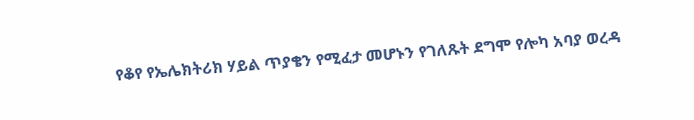የቆየ የኤሌክትሪክ ሃይል ጥያቄን የሚፈታ መሆኑን የገለጹት ደግሞ የሎካ አባያ ወረዳ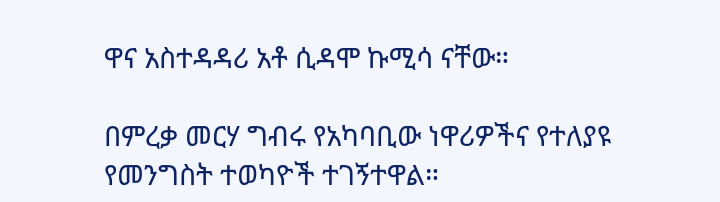ዋና አስተዳዳሪ አቶ ሲዳሞ ኩሚሳ ናቸው።

በምረቃ መርሃ ግብሩ የአካባቢው ነዋሪዎችና የተለያዩ የመንግስት ተወካዮች ተገኝተዋል።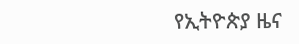የኢትዮጵያ ዜና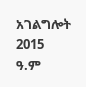አገልግሎት
2015
ዓ.ም